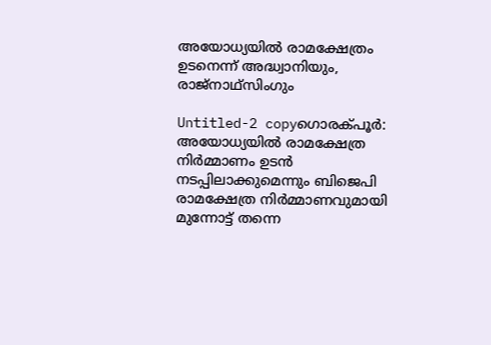അയോധ്യയില്‍ രാമക്ഷേത്രം ഉടനെന്ന് അദ്ധ്വാനിയും, രാജ്‌നാഥ്‌സിംഗും

Untitled-2 copyഗൊരക്പൂര്‍: അയോധ്യയില്‍ രാമക്ഷേത്ര നിര്‍മ്മാണം ഉടന്‍ നടപ്പിലാക്കുമെന്നും ബിജെപി രാമക്ഷേത്ര നിര്‍മ്മാണവുമായി മുന്നോട്ട് തന്നെ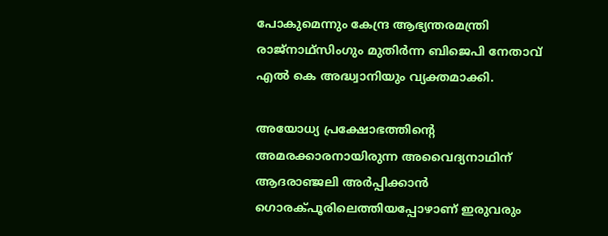പോകുമെന്നും കേന്ദ്ര ആഭ്യന്തരമന്ത്രി രാജ്‌നാഥ്‌സിംഗും മുതിര്‍ന്ന ബിജെപി നേതാവ് എല്‍ കെ അദ്ധ്വാനിയും വ്യക്തമാക്കി.

അയോധ്യ പ്രക്ഷോഭത്തിന്റെ അമരക്കാരനായിരുന്ന അവൈദ്യനാഥിന് ആദരാഞ്ജലി അര്‍പ്പിക്കാന്‍ ഗൊരക്പൂരിലെത്തിയപ്പോഴാണ് ഇരുവരും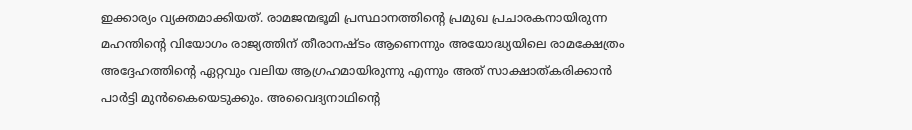ഇക്കാര്യം വ്യക്തമാക്കിയത്. രാമജന്മഭൂമി പ്രസ്ഥാനത്തിന്റെ പ്രമുഖ പ്രചാരകനായിരുന്ന മഹന്തിന്റെ വിയോഗം രാജ്യത്തിന് തീരാനഷ്ടം ആണെന്നും അയോദ്ധ്യയിലെ രാമക്ഷേത്രം അദ്ദേഹത്തിന്റെ ഏറ്റവും വലിയ ആഗ്രഹമായിരുന്നു എന്നും അത് സാക്ഷാത്കരിക്കാന്‍ പാര്‍ട്ടി മുന്‍കൈയെടുക്കും. അവൈദ്യനാഥിന്റെ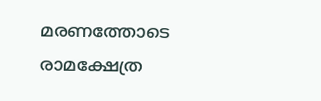മരണത്തോടെ രാമക്ഷേത്ര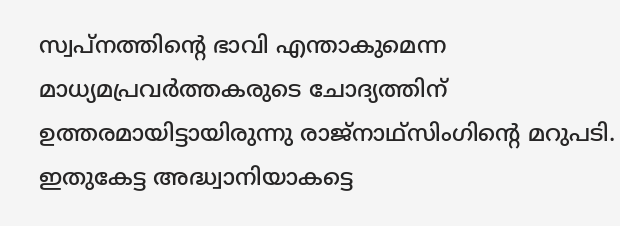സ്വപ്നത്തിന്റെ ഭാവി എന്താകുമെന്ന മാധ്യമപ്രവര്‍ത്തകരുടെ ചോദ്യത്തിന് ഉത്തരമായിട്ടായിരുന്നു രാജ്‌നാഥ്‌സിംഗിന്റെ മറുപടി. ഇതുകേട്ട അദ്ധ്വാനിയാകട്ടെ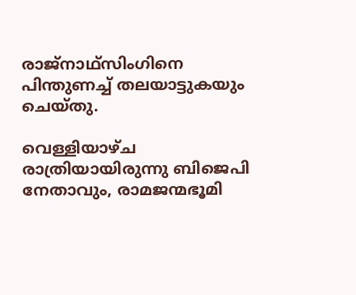രാജ്‌നാഥ്‌സിംഗിനെ പിന്തുണച്ച് തലയാട്ടുകയും ചെയ്തു.

വെള്ളിയാഴ്ച രാത്രിയായിരുന്നു ബിജെപി നേതാവും, രാമജന്മഭൂമി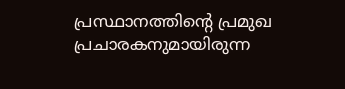പ്രസ്ഥാനത്തിന്റെ പ്രമുഖ പ്രചാരകനുമായിരുന്ന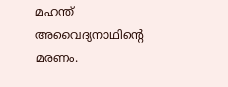മഹന്ത് അവൈദ്യനാഥിന്റെ മരണം.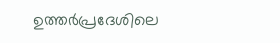ഉത്തര്‍പ്രദേശിലെ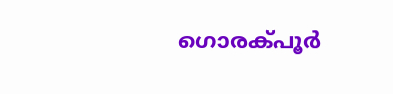ഗൊരക്പൂര്‍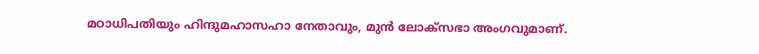മഠാധിപതിയും ഹിന്ദുമഹാസഹാ നേതാവും, മുന്‍ ലോക്‌സഭാ അംഗവുമാണ്.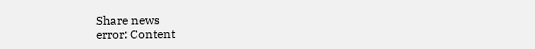Share news
error: Content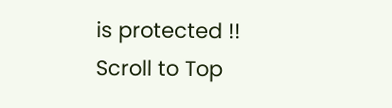is protected !!
Scroll to Top